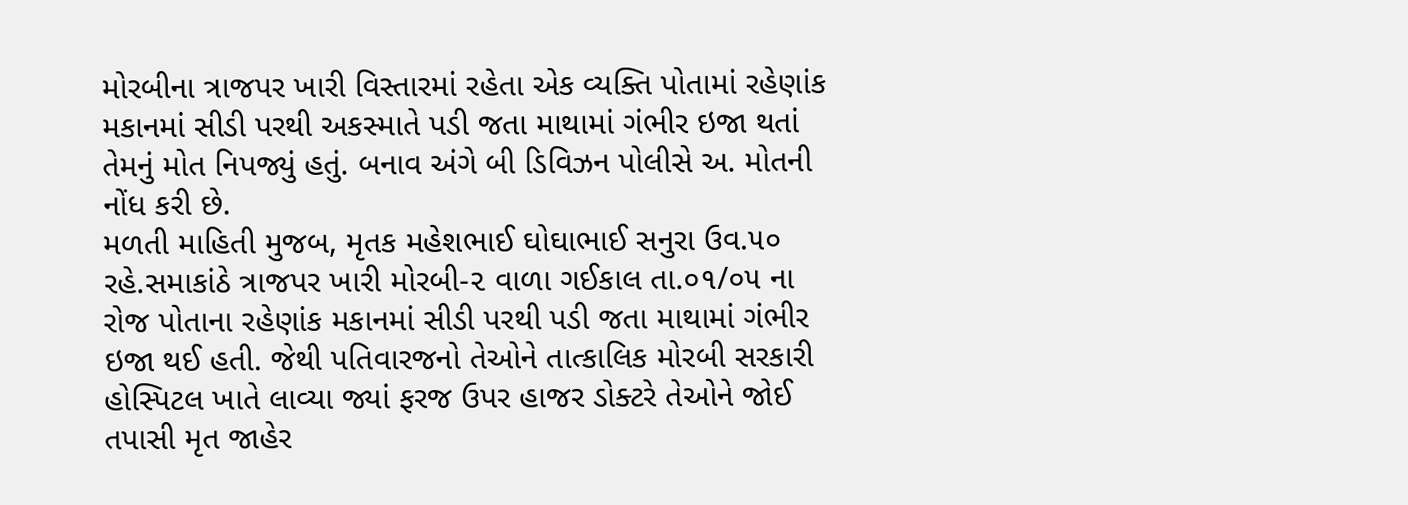મોરબીના ત્રાજપર ખારી વિસ્તારમાં રહેતા એક વ્યક્તિ પોતામાં રહેણાંક મકાનમાં સીડી પરથી અકસ્માતે પડી જતા માથામાં ગંભીર ઇજા થતાં તેમનું મોત નિપજ્યું હતું. બનાવ અંગે બી ડિવિઝન પોલીસે અ. મોતની નોંધ કરી છે.
મળતી માહિતી મુજબ, મૃતક મહેશભાઈ ઘોઘાભાઈ સનુરા ઉવ.૫૦ રહે.સમાકાંઠે ત્રાજપર ખારી મોરબી-૨ વાળા ગઈકાલ તા.૦૧/૦૫ ના રોજ પોતાના રહેણાંક મકાનમાં સીડી પરથી પડી જતા માથામાં ગંભીર ઇજા થઈ હતી. જેથી પતિવારજનો તેઓને તાત્કાલિક મોરબી સરકારી હોસ્પિટલ ખાતે લાવ્યા જ્યાં ફરજ ઉપર હાજર ડોક્ટરે તેઓને જોઈ તપાસી મૃત જાહેર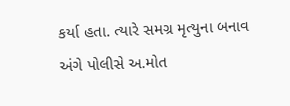કર્યા હતા. ત્યારે સમગ્ર મૃત્યુના બનાવ અંગે પોલીસે અ.મોત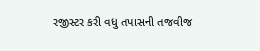રજીસ્ટર કરી વધુ તપાસની તજવીજ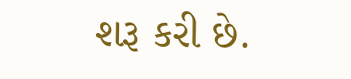શરૂ કરી છે.